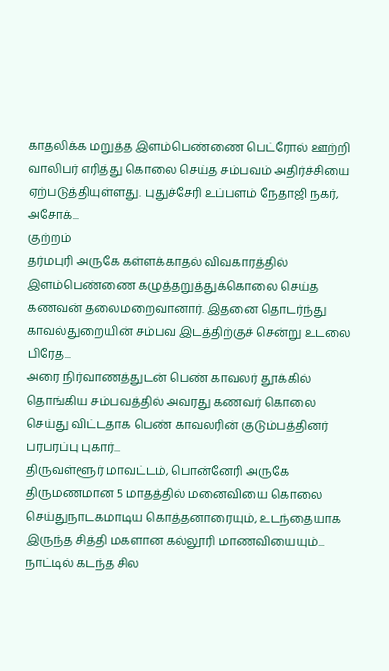காதலிக்க மறுத்த இளம்பெண்ணை பெட்ரோல் ஊற்றி வாலிபர் எரித்து கொலை செய்த சம்பவம் அதிர்ச்சியை ஏற்படுத்தியுள்ளது. புதுச்சேரி உப்பளம் நேதாஜி நகர், அசோக்...
குற்றம்
தர்மபுரி அருகே கள்ளக்காதல் விவகாரத்தில் இளம்பெண்ணை கழுத்தறுத்துக்கொலை செய்த கணவன் தலைமறைவானார். இதனை தொடர்ந்து காவல்துறையின் சம்பவ இடத்திற்குச் சென்று உடலை பிரேத...
அரை நிர்வாணத்துடன் பெண் காவலர் தூக்கில் தொங்கிய சம்பவத்தில் அவரது கணவர் கொலை செய்து விட்டதாக பெண் காவலரின் குடும்பத்தினர் பரபரப்பு புகார்...
திருவள்ளூர் மாவட்டம், பொன்னேரி அருகே திருமணமான 5 மாதத்தில் மனைவியை கொலை செய்துநாடகமாடிய கொத்தனாரையும், உடந்தையாக இருந்த சித்தி மகளான கல்லூரி மாணவியையும்...
நாட்டில் கடந்த சில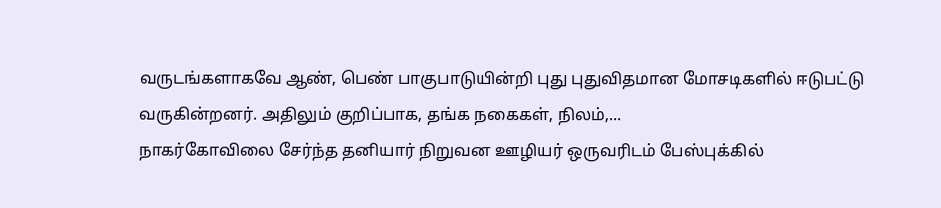வருடங்களாகவே ஆண், பெண் பாகுபாடுயின்றி புது புதுவிதமான மோசடிகளில் ஈடுபட்டு வருகின்றனர். அதிலும் குறிப்பாக, தங்க நகைகள், நிலம்,...
நாகர்கோவிலை சேர்ந்த தனியார் நிறுவன ஊழியர் ஒருவரிடம் பேஸ்புக்கில்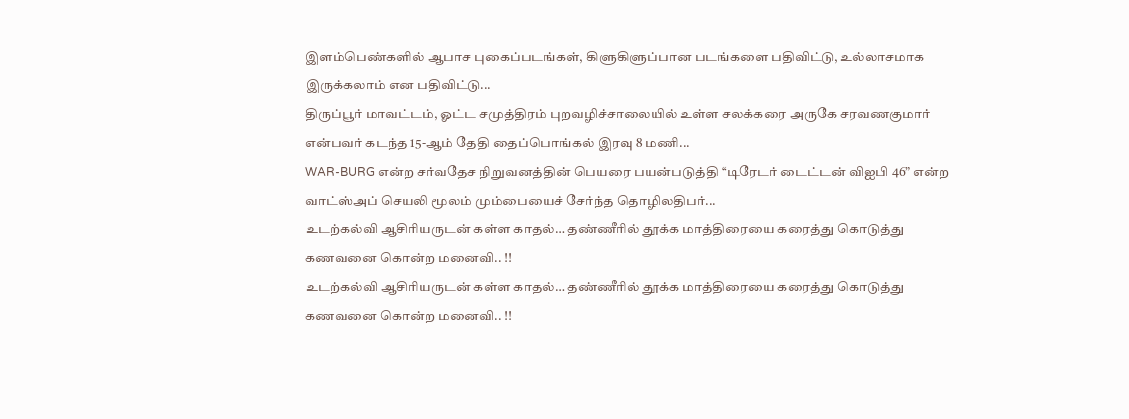இளம்பெண்களில் ஆபாச புகைப்படங்கள், கிளுகிளுப்பான படங்களை பதிவிட்டு, உல்லாசமாக இருக்கலாம் என பதிவிட்டு...
திருப்பூர் மாவட்டம், ஓட்ட சமுத்திரம் புறவழிச்சாலையில் உள்ள சலக்கரை அருகே சரவணகுமார் என்பவர் கடந்த 15-ஆம் தேதி தைப்பொங்கல் இரவு 8 மணி...
WAR-BURG என்ற சர்வதேச நிறுவனத்தின் பெயரை பயன்படுத்தி ‘‘டிரேடர் டைட்டன் விஐபி 46” என்ற வாட்ஸ்அப் செயலி மூலம் மும்பையைச் சேர்ந்த தொழிலதிபர்...
உடற்கல்வி ஆசிரியருடன் கள்ள காதல்… தண்ணீரில் தூக்க மாத்திரையை கரைத்து கொடுத்து கணவனை கொன்ற மனைவி.. !!
உடற்கல்வி ஆசிரியருடன் கள்ள காதல்… தண்ணீரில் தூக்க மாத்திரையை கரைத்து கொடுத்து கணவனை கொன்ற மனைவி.. !!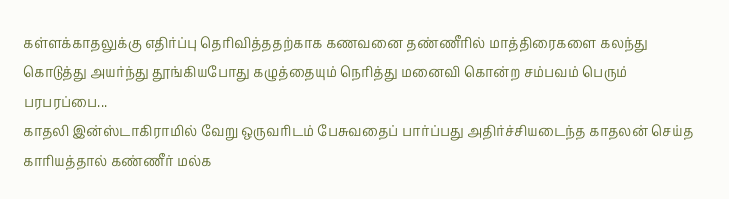கள்ளக்காதலுக்கு எதிர்ப்பு தெரிவித்ததற்காக கணவனை தண்ணீரில் மாத்திரைகளை கலந்து கொடுத்து அயர்ந்து தூங்கியபோது கழுத்தையும் நெரித்து மனைவி கொன்ற சம்பவம் பெரும் பரபரப்பை...
காதலி இன்ஸ்டாகிராமில் வேறு ஒருவரிடம் பேசுவதைப் பார்ப்பது அதிர்ச்சியடைந்த காதலன் செய்த காரியத்தால் கண்ணீர் மல்க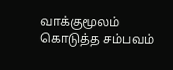வாக்குமூலம் கொடுத்த சம்பவம்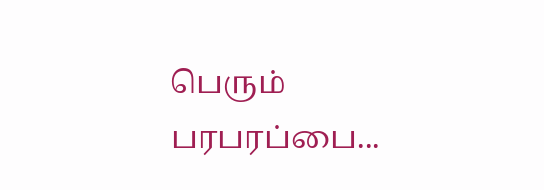பெரும் பரபரப்பை...